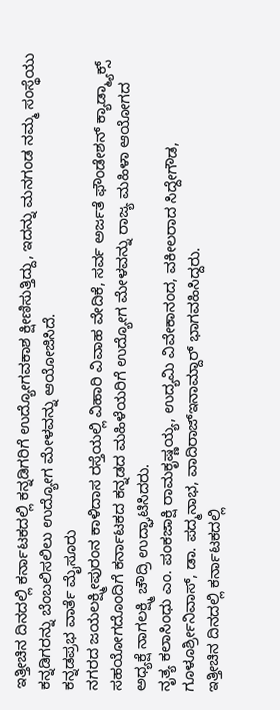ಇತ್ತೀಚಿನ ದಿನದಲ್ಲಿ ಕರ್ನಾಟಕದಲ್ಲಿ ಕನ್ನಡಿಗರಿಗೆ ಉದ್ಯೋಗವಕಾಶ ಕ್ಷೀಣಿಸುತ್ತಿದ್ದು, ಇದನ್ನು ಮನಗಂಡ ನಮ್ಮ ಸಂಸ್ಥೆಯು ಕನ್ನಡಿಗರನ್ನು ಬೆಂಬಲಿಸಲಿಲು ಉದ್ಯೋಗ ಮೇಳವನ್ನು ಆಯೋಜಿಸಿದೆ.
ಕನ್ನಡಪ್ರಭ ವಾರ್ತೆ ಮೈಸೂರು
ನಗರದ ಜಯಲಕ್ಷ್ಮೀಪುರಂನ ಕಾಳಿದಾಸ ರಸ್ತೆಯಲ್ಲಿ ವಿಹಾರಿ ವಿವಾಹ ವೇದಿಕೆ, ಸರ್ವ ಅರ್ಜತೆ ಫೌಂಡೇಶನ್ ಕ್ಯಾಡ್ಮ್ಯಾಕ್ಸ್ ಸಹಯೋಗದೊಂದಿಗೆ ಕರ್ನಾಟಕದ ಕನ್ನಡದ ಮಹಿಳೆಯರಿಗೆ ಉದ್ಯೋಗ ಮೇಳವನ್ನು ರಾಜ್ಯ ಮಹಿಳಾ ಆಯೋಗದ ಅಧ್ಯಕ್ಷೆ ನಾಗಲಕ್ಷ್ಮಿ ಚೌದ್ರಿ ಉದ್ಘಾಟಿಸಿದರು.
ನೃತ್ಯ ಕಲಾಸಿಂಧು ಎಂ. ಪಂಕಜಾಕ್ಷಿ ರಾಮಕೃಷ್ಣಯ್ಯ, ಉದ್ಯಮಿ ವಿವೇಕಾನಂದ, ವಕೀಲರಾದ ಸಿದ್ದೇಗೌಡ, ಗೂಳೂರ್ಶ್ರೀನಿವಾಸ್, ಡಾ. ಪದ್ಮನಾಭ, ವಾದಿರಾಜ್ಇನಾಮ್ದಾರ್ ಭಾಗವಹಿಸಿದ್ದರು.
ಇತ್ತೀಚಿನ ದಿನದಲ್ಲಿ ಕರ್ನಾಟಕದಲ್ಲಿ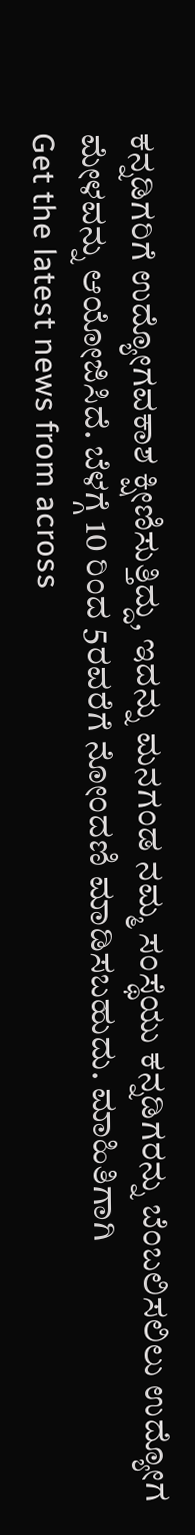ಕನ್ನಡಿಗರಿಗೆ ಉದ್ಯೋಗವಕಾಶ ಕ್ಷೀಣಿಸುತ್ತಿದ್ದು, ಇದನ್ನು ಮನಗಂಡ ನಮ್ಮ ಸಂಸ್ಥೆಯು ಕನ್ನಡಿಗರನ್ನು ಬೆಂಬಲಿಸಲಿಲು ಉದ್ಯೋಗ ಮೇಳವನ್ನು ಆಯೋಜಿಸಿದೆ. ಬೆಳಗ್ಗೆ 10 ರಿಂದ 5ರವರೆಗೆ ನೋಂದಣಿ ಮಾಡಿಸಬಹುದು. ಮಾಹಿತಿಗಾಗಿ
Get the latest news from across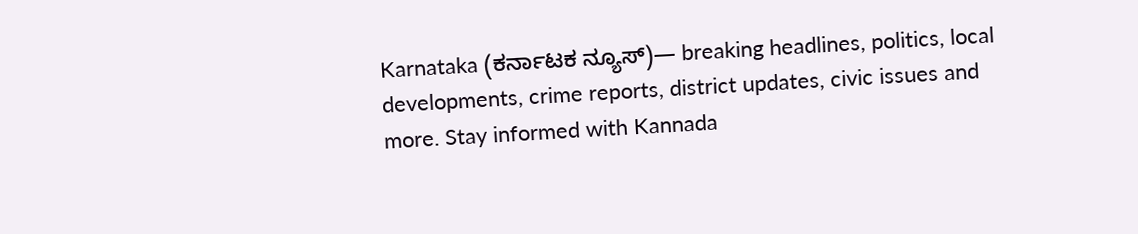Karnataka (ಕರ್ನಾಟಕ ನ್ಯೂಸ್)— breaking headlines, politics, local developments, crime reports, district updates, civic issues and more. Stay informed with Kannada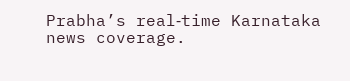Prabha’s real‑time Karnataka news coverage.